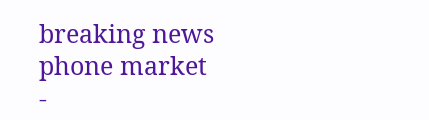breaking news
phone market
-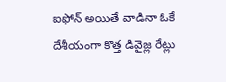ఐఫోన్ అయితే వాడినా ఓకే
దేశీయంగా కొత్త డివైజ్ల రేట్లు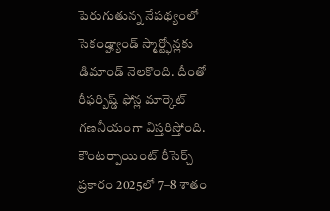పెరుగుతున్న నేపథ్యంలో సెకండ్హ్యాండ్ స్మార్ట్ఫోన్లకు డిమాండ్ నెలకొంది. దీంతో రీఫర్బిష్డ్ ఫోన్ల మార్కెట్ గణనీయంగా విస్తరిస్తోంది. కౌంటర్పాయింట్ రీసెర్చ్ ప్రకారం 2025లో 7–8 శాతం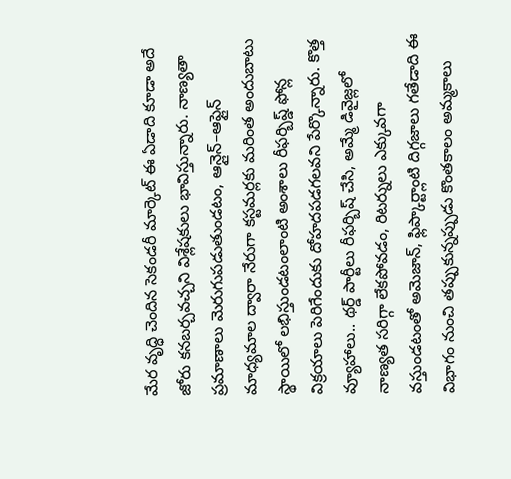మేర వృద్ధి చెందిన సెకండరీ మార్కెట్ ఈ ఏడాది కూడా అదే జోరు కనబర్చవచ్చని విశ్లేషకులు భావిస్తున్నారు. నాణ్యతా ప్రమాణాలు మెరుగుపడుతుండటం, ఆన్లైన్–ఆఫ్లైన్ మాధ్యమాల ద్వారా నేరుగా కస్టమర్లకు మరింత అందుబాటు స్థాయిలో లభిస్తుండటంలాంటి అంశాలు రీఫర్బిష్డ్ ఫోన్ల విక్రయాలు పెరిగేందుకు దోహదపడగలవని పేర్కొన్నారు. కొత్త వ్యూహాలు.. థర్డ్ పార్టీలు రీఫర్బిష్ చేసి, అమ్మే డివైజ్లలో నాణ్యత సరిగ్గా లేకపోవడం, రిటర్నులు ఎక్కువగా వస్తుండటంతో అమెజాన్, ఫ్లిప్కార్ట్లాంటి దిగ్గజాలు గతేడాది ఈ విభాగం నుంచి తప్పుకున్నప్పుడు కొంతకాలం అమ్మకాలు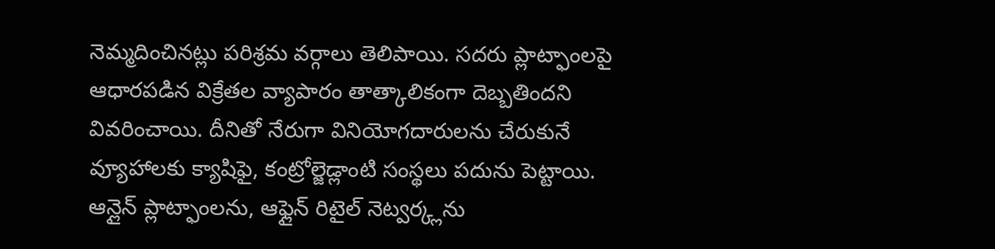నెమ్మదించినట్లు పరిశ్రమ వర్గాలు తెలిపాయి. సదరు ప్లాట్ఫాంలపై ఆధారపడిన విక్రేతల వ్యాపారం తాత్కాలికంగా దెబ్బతిందని వివరించాయి. దీనితో నేరుగా వినియోగదారులను చేరుకునే వ్యూహాలకు క్యాషిఫై, కంట్రోల్జెడ్లాంటి సంస్థలు పదును పెట్టాయి. ఆన్లైన్ ప్లాట్ఫాంలను, ఆఫ్లైన్ రిటైల్ నెట్వర్క్లను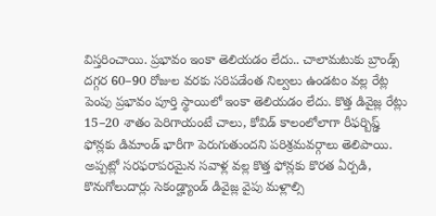విస్తరించాయి. ప్రభావం ఇంకా తెలియడం లేదు.. చాలామటుకు బ్రాండ్స్ దగ్గర 60–90 రోజుల వరకు సరిపడేంత నిల్వలు ఉండటం వల్ల రేట్ల పెంపు ప్రభావం పూర్తి స్థాయిలో ఇంకా తెలియడం లేదు. కొత్త డివైజ్ల రేట్లు 15–20 శాతం పెరిగాయంటే చాలు, కోవిడ్ కాలంలోలాగా రీఫర్బిష్డ్ ఫోన్లకు డిమాండ్ భారీగా పెరుగుతుందని పరిశ్రమవర్గాలు తెలిపాయి. అప్పట్లో సరఫరాపరమైన సవాళ్ల వల్ల కొత్త ఫోన్లకు కొరత ఏర్పడి, కొనుగోలుదార్లు సెకండ్హ్యాండ్ డివైజ్ల వైపు మళ్లాల్సి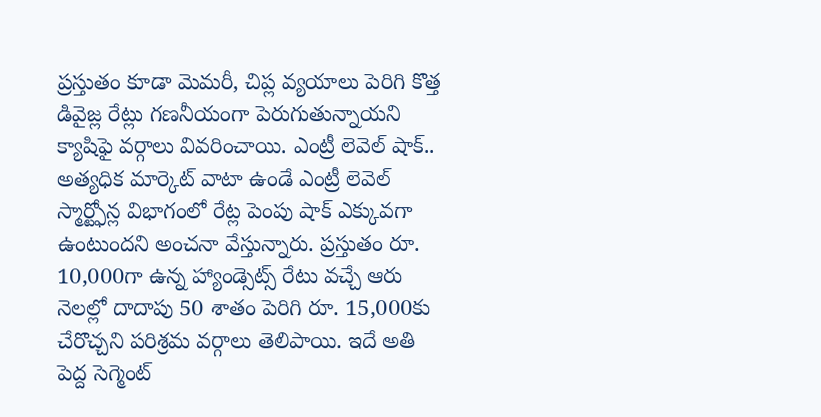ప్రస్తుతం కూడా మెమరీ, చిప్ల వ్యయాలు పెరిగి కొత్త డివైజ్ల రేట్లు గణనీయంగా పెరుగుతున్నాయని క్యాషిఫై వర్గాలు వివరించాయి. ఎంట్రీ లెవెల్ షాక్.. అత్యధిక మార్కెట్ వాటా ఉండే ఎంట్రీ లెవెల్ స్మార్ట్ఫోన్ల విభాగంలో రేట్ల పెంపు షాక్ ఎక్కువగా ఉంటుందని అంచనా వేస్తున్నారు. ప్రస్తుతం రూ. 10,000గా ఉన్న హ్యాండ్సెట్స్ రేటు వచ్చే ఆరు నెలల్లో దాదాపు 50 శాతం పెరిగి రూ. 15,000కు చేరొచ్చని పరిశ్రమ వర్గాలు తెలిపాయి. ఇదే అతి పెద్ద సెగ్మెంట్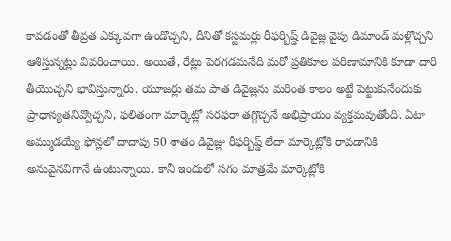కావడంతో తీవ్రత ఎక్కువగా ఉండొచ్చని, దీనితో కస్టమర్లు రీఫర్బిష్డ్ డివైజ్ల వైపు డిమాండ్ మళ్లొచ్చని ఆశిస్తున్నట్లు వివరించాయి. అయితే, రేట్లు పెరగడమనేది మరో ప్రతికూల పరిణామానికి కూడా దారి తీయొచ్చని భావిస్తున్నారు. యూజర్లు తమ పాత డివైజ్లను మరింత కాలం అట్టే పెట్టుకునేందుకు ప్రాధాన్యతనివ్వొచ్చని, ఫలితంగా మార్కెట్లో సరఫరా తగ్గొచ్చనే అభిప్రాయం వ్యక్తమవుతోంది. ఏటా అమ్ముడయ్యే ఫోన్లలో దాదాపు 50 శాతం డివైజ్లు రీఫర్బిష్డ్ లేదా మార్కెట్లోకి రావడానికి అనువైనవిగానే ఉంటున్నాయి. కానీ ఇందులో సగం మాత్రమే మార్కెట్లోకి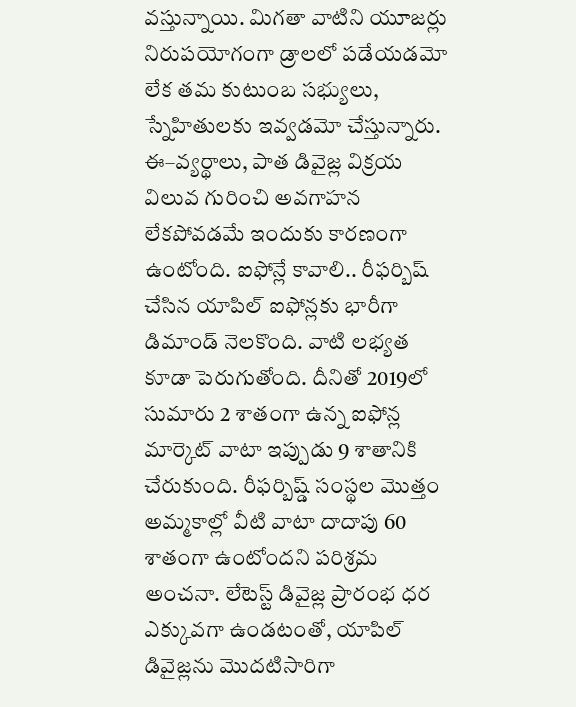వస్తున్నాయి. మిగతా వాటిని యూజర్లు నిరుపయోగంగా డ్రాలలో పడేయడమో లేక తమ కుటుంబ సభ్యులు, స్నేహితులకు ఇవ్వడమో చేస్తున్నారు. ఈ–వ్యర్థాలు, పాత డివైజ్ల విక్రయ విలువ గురించి అవగాహన లేకపోవడమే ఇందుకు కారణంగా ఉంటోంది. ఐఫోన్లే కావాలి.. రీఫర్బిష్ చేసిన యాపిల్ ఐఫోన్లకు భారీగా డిమాండ్ నెలకొంది. వాటి లభ్యత కూడా పెరుగుతోంది. దీనితో 2019లో సుమారు 2 శాతంగా ఉన్న ఐఫోన్ల మార్కెట్ వాటా ఇప్పుడు 9 శాతానికి చేరుకుంది. రీఫర్బిష్డ్ సంస్థల మొత్తం అమ్మకాల్లో వీటి వాటా దాదాపు 60 శాతంగా ఉంటోందని పరిశ్రమ అంచనా. లేటెస్ట్ డివైజ్ల ప్రారంభ ధర ఎక్కువగా ఉండటంతో, యాపిల్ డివైజ్లను మొదటిసారిగా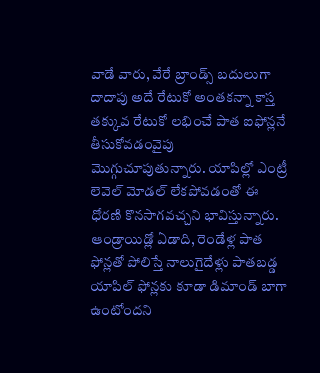వాడే వారు, వేరే బ్రాండ్స్ బదులుగా దాదాపు అదే రేటుకో అంతకన్నా కాస్త తక్కువ రేటుకో లభించే పాత ఐఫోన్లనే తీసుకోవడంవైపు మొగ్గుచూపుతున్నారు. యాపిల్లో ఎంట్రీ లెవెల్ మోడల్ లేకపోవడంతో ఈ ధోరణి కొనసాగవచ్చని భావిస్తున్నారు. ఆండ్రాయిడ్లో ఏడాది, రెండేళ్ల పాత ఫోన్లతో పోలిస్తే నాలుగైదేళ్లు పాతబడ్డ యాపిల్ ఫోన్లకు కూడా డిమాండ్ బాగా ఉంటోందని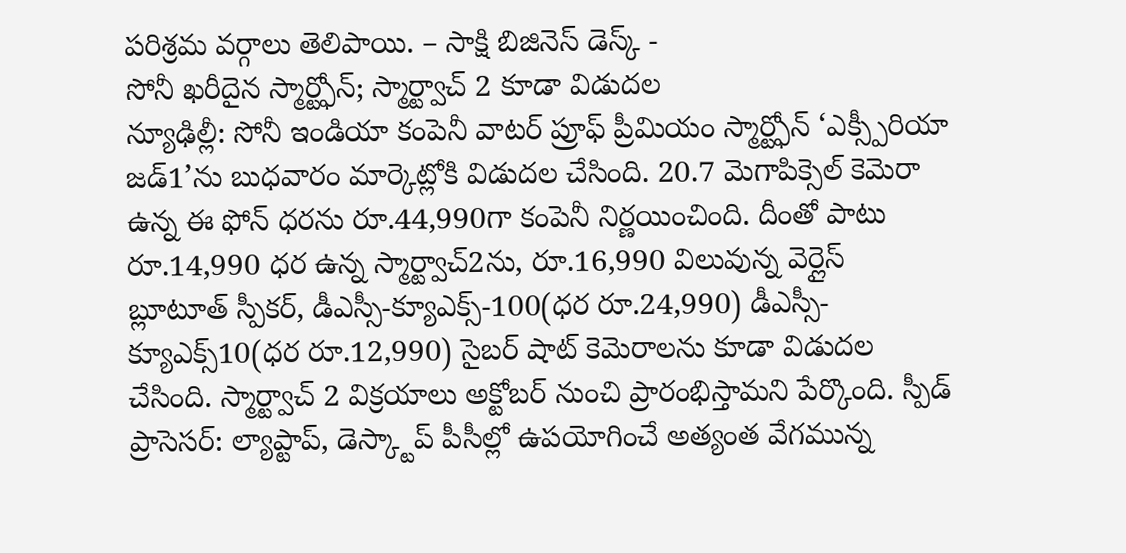పరిశ్రమ వర్గాలు తెలిపాయి. – సాక్షి బిజినెస్ డెస్క్ -
సోనీ ఖరీదైన స్మార్ట్ఫోన్; స్మార్ట్వాచ్ 2 కూడా విడుదల
న్యూఢిల్లీ: సోనీ ఇండియా కంపెనీ వాటర్ ప్రూఫ్ ప్రీమియం స్మార్ట్ఫోన్ ‘ఎక్స్పీరియా జడ్1’ను బుధవారం మార్కెట్లోకి విడుదల చేసింది. 20.7 మెగాపిక్సెల్ కెమెరా ఉన్న ఈ ఫోన్ ధరను రూ.44,990గా కంపెనీ నిర్ణయించింది. దీంతో పాటు రూ.14,990 ధర ఉన్న స్మార్ట్వాచ్2ను, రూ.16,990 విలువున్న వెర్లైస్ బ్లూటూత్ స్పీకర్, డీఎస్సీ-క్యూఎక్స్-100(ధర రూ.24,990) డీఎస్సీ-క్యూఎక్స్10(ధర రూ.12,990) సైబర్ షాట్ కెమెరాలను కూడా విడుదల చేసింది. స్మార్ట్వాచ్ 2 విక్రయాలు అక్టోబర్ నుంచి ప్రారంభిస్తామని పేర్కొంది. స్పీడ్ ప్రాసెసర్: ల్యాప్టాప్, డెస్క్టాప్ పీసీల్లో ఉపయోగించే అత్యంత వేగమున్న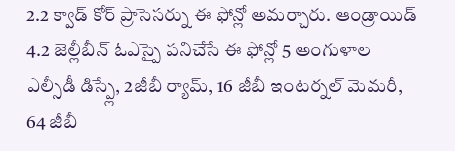2.2 క్వాడ్ కోర్ ప్రాసెసర్ను ఈ ఫోన్లో అమర్చారు. ఆండ్రాయిడ్ 4.2 జెల్లీబీన్ ఓఎస్పై పనిచేసే ఈ ఫోన్లో 5 అంగుళాల ఎల్సీడీ డిస్ప్లే, 2జీబీ ర్యామ్, 16 జీబీ ఇంటర్నల్ మెమరీ, 64 జీబీ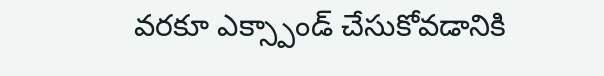వరకూ ఎక్స్పాండ్ చేసుకోవడానికి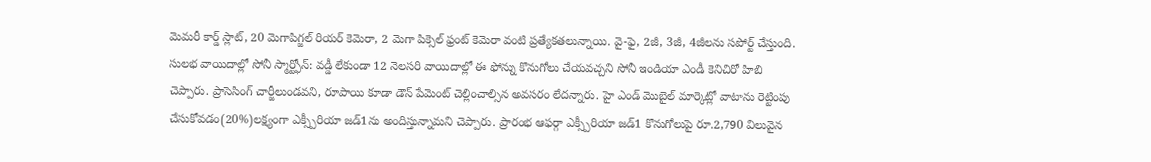మెమరీ కార్డ్ స్లాట్, 20 మెగాపిగ్జల్ రియర్ కెమెరా, 2 మెగా పిక్సెల్ ఫ్రంట్ కెమెరా వంటి ప్రత్యేకతలున్నాయి. వై-ఫై, 2జీ, 3జీ, 4జీలను సపోర్ట్ చేస్తుంది. సులభ వాయిదాల్లో సోనీ స్మార్ట్ఫోన్: వడ్డీ లేకుండా 12 నెలసరి వాయిదాల్లో ఈ ఫోన్ను కొనుగోలు చేయవచ్చని సోనీ ఇండియా ఎండీ కెనిచిరో హిబి చెప్పారు. ప్రాసెసింగ్ చార్జీలుండవని, రూపాయి కూడా డౌన్ పేమెంట్ చెల్లించాల్సిన అవసరం లేదన్నారు. హై ఎండ్ మొబైల్ మార్కెట్లో వాటాను రెట్టింపు చేసుకోవడం(20%)లక్ష్యంగా ఎక్స్పీరియా జడ్1ను అందిస్తున్నామని చెప్పారు. ప్రారంభ ఆఫర్గా ఎక్స్పీరియా జడ్1 కొనుగోలుపై రూ.2,790 విలువైన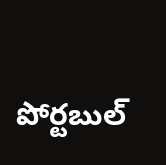పోర్టబుల్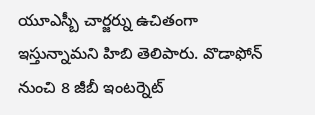యూఎస్బీ చార్జర్ను ఉచితంగా ఇస్తున్నామని హిబి తెలిపారు. వొడాఫోన్ నుంచి 8 జీబీ ఇంటర్నెట్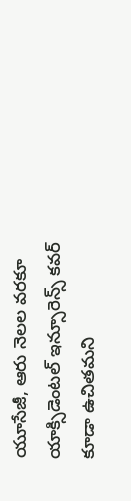యూసేజీ, ఆరు నెలల వరకూ యాక్సిడెంటల్ ఇన్సూరెన్స్ కవర్ కూడా ఉచితమని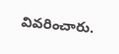వివరించారు.